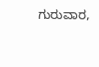ಗುರುವಾರ,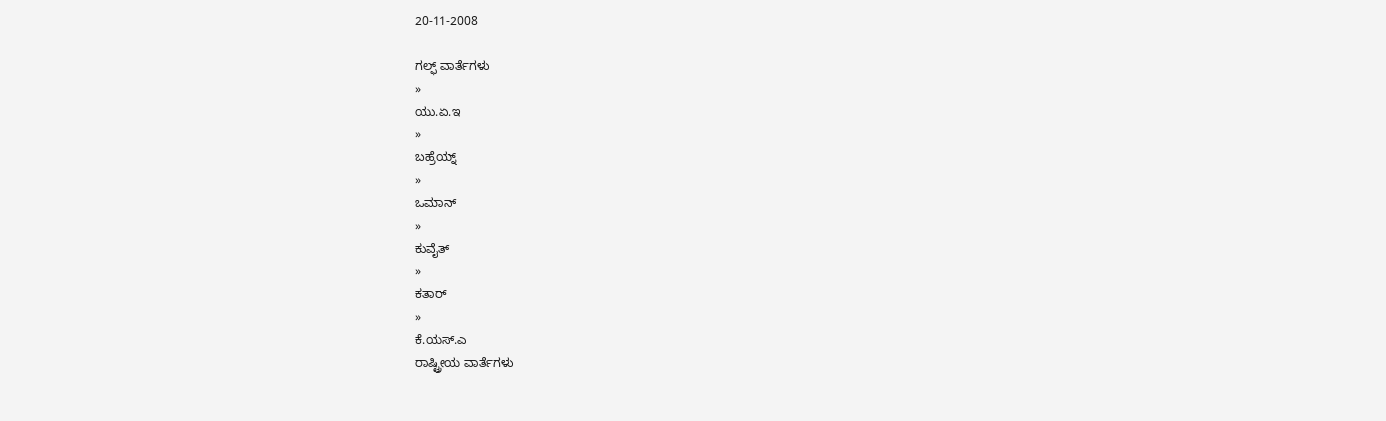20-11-2008

ಗಲ್ಫ್ ವಾರ್ತೆಗಳು
»
ಯು.ಏ.ಇ
»
ಬಹ್ರೆಯ್ನ್
»
ಒಮಾನ್
»
ಕುವೈತ್
»
ಕತಾರ್
»
ಕೆ.ಯಸ್.ಎ
ರಾಷ್ಟ್ರೀಯ ವಾರ್ತೆಗಳು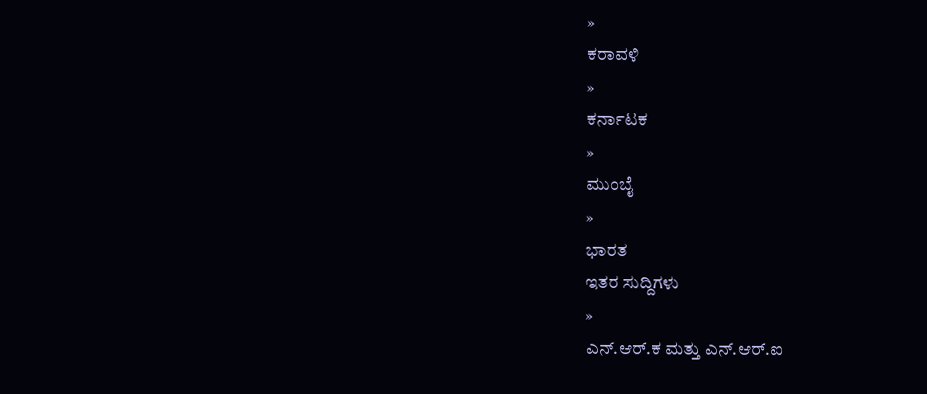»
ಕರಾವಳಿ
»
ಕರ್ನಾಟಕ
»
ಮುಂಬೈ
»
ಭಾರತ
ಇತರ ಸುದ್ದಿಗಳು
»
ಎನ್.ಆರ್.ಕ ಮತ್ತು ಎನ್.ಆರ್.ಐ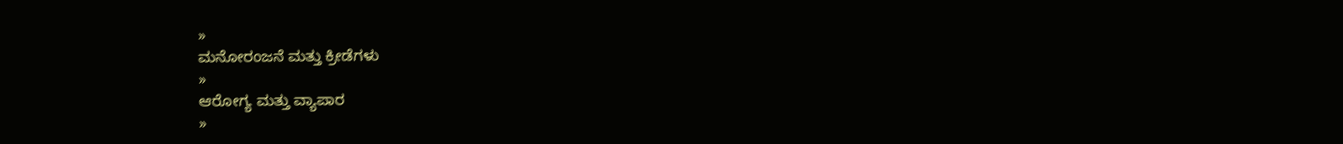»
ಮನೋರಂಜನೆ ಮತ್ತು ಕ್ರೀಡೆಗಳು
»
ಆರೋಗ್ಯ ಮತ್ತು ವ್ಯಾಪಾರ
»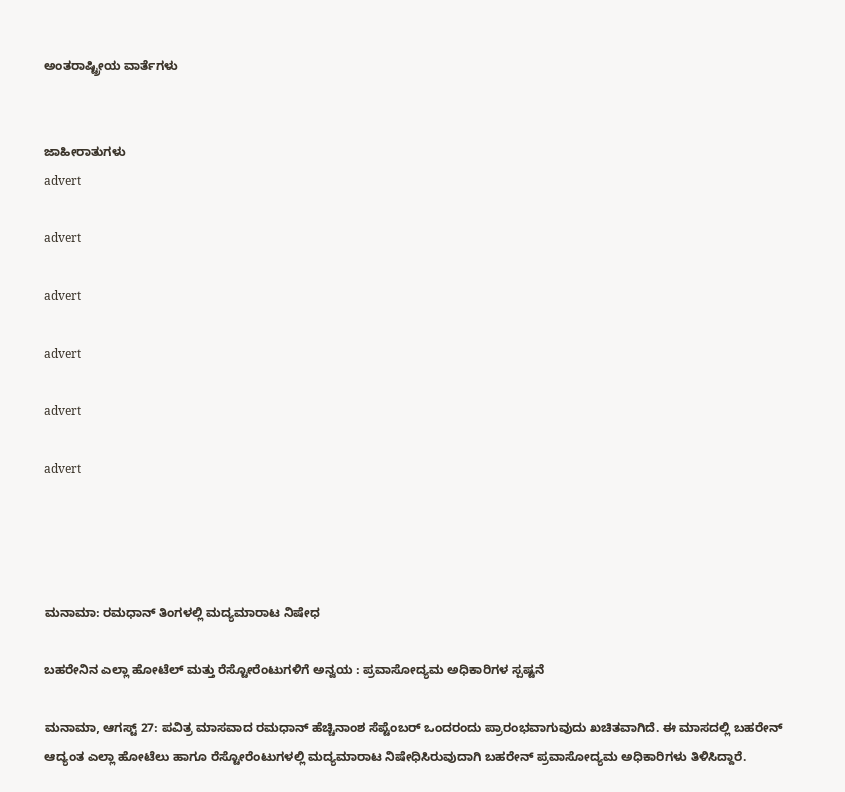ಅಂತರಾಷ್ಟ್ರೀಯ ವಾರ್ತೆಗಳು


ಜಾಹೀರಾತುಗಳು
advert

advert

advert

advert

advert

advert




ಮನಾಮಾ: ರಮಧಾನ್ ತಿಂಗಳಲ್ಲಿ ಮದ್ಯಮಾರಾಟ ನಿಷೇಧ

ಬಹರೇನಿನ ಎಲ್ಲಾ ಹೋಟೆಲ್ ಮತ್ತು ರೆಸ್ಟೋರೆಂಟುಗಳಿಗೆ ಅನ್ವಯ : ಪ್ರವಾಸೋದ್ಯಮ ಅಧಿಕಾರಿಗಳ ಸ್ಪಷ್ಟನೆ

ಮನಾಮಾ, ಆಗಸ್ಟ್ 27: ಪವಿತ್ರ ಮಾಸವಾದ ರಮಧಾನ್ ಹೆಚ್ಚಿನಾಂಶ ಸೆಪ್ಟೆಂಬರ್ ಒಂದರಂದು ಪ್ರಾರಂಭವಾಗುವುದು ಖಚಿತವಾಗಿದೆ. ಈ ಮಾಸದಲ್ಲಿ ಬಹರೇನ್ ಆದ್ಯಂತ ಎಲ್ಲಾ ಹೋಟೆಲು ಹಾಗೂ ರೆಸ್ಟೋರೆಂಟುಗಳಲ್ಲಿ ಮದ್ಯಮಾರಾಟ ನಿಷೇಧಿಸಿರುವುದಾಗಿ ಬಹರೇನ್ ಪ್ರವಾಸೋದ್ಯಮ ಅಧಿಕಾರಿಗಳು ತಿಳಿಸಿದ್ದಾರೆ.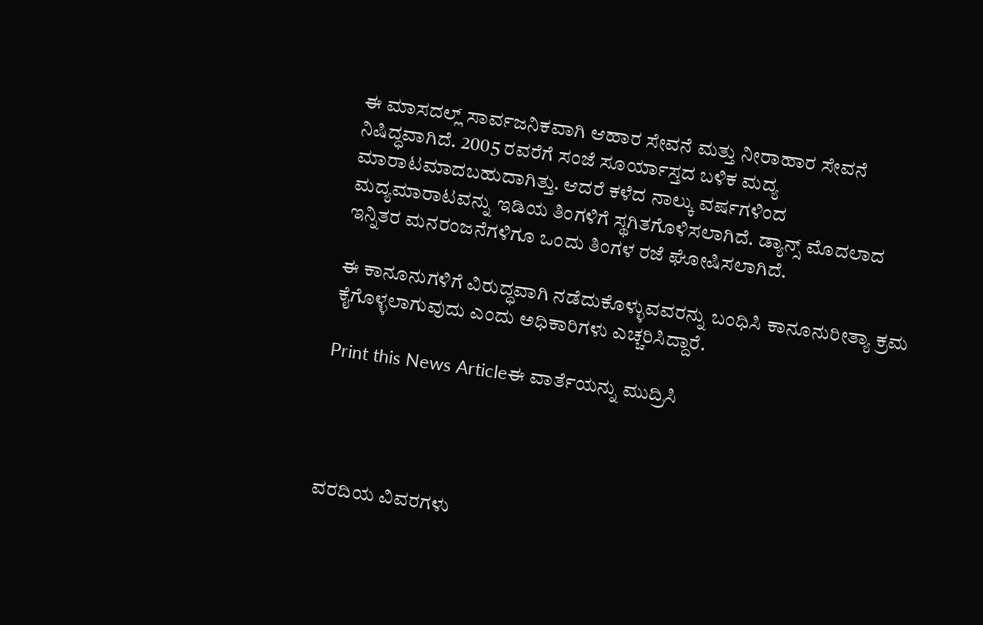ಈ ಮಾಸದಲ್ಲ್ ಸಾರ್ವಜನಿಕವಾಗಿ ಆಹಾರ ಸೇವನೆ ಮತ್ತು ನೀರಾಹಾರ ಸೇವನೆ ನಿಷಿದ್ಧವಾಗಿದೆ. 2005 ರವರೆಗೆ ಸಂಜೆ ಸೂರ್ಯಾಸ್ತದ ಬಳಿಕ ಮದ್ಯ ಮಾರಾಟಮಾದಬಹುದಾಗಿತ್ತು. ಆದರೆ ಕಳೆದ ನಾಲ್ಕು ವರ್ಷಗಳಿಂದ ಮದ್ಯಮಾರಾಟವನ್ನು ಇಡಿಯ ತಿಂಗಳಿಗೆ ಸ್ಥಗಿತಗೊಳಿಸಲಾಗಿದೆ. ಡ್ಯಾನ್ಸ್ ಮೊದಲಾದ ಇನ್ನಿತರ ಮನರಂಜನೆಗಳಿಗೂ ಒಂದು ತಿಂಗಳ ರಜೆ ಘೋಷಿಸಲಾಗಿದೆ.

ಈ ಕಾನೂನುಗಳಿಗೆ ವಿರುದ್ಧವಾಗಿ ನಡೆದುಕೊಳ್ಳುವವರನ್ನು ಬಂಧಿಸಿ ಕಾನೂನುರೀತ್ಯಾ ಕ್ರಮ ಕೈಗೊಳ್ಳಲಾಗುವುದು ಎಂದು ಅಧಿಕಾರಿಗಳು ಎಚ್ಚರಿಸಿದ್ದಾರೆ.

Print this News Articleಈ ವಾರ್ತೆಯನ್ನು ಮುದ್ರಿಸಿ




ವರದಿಯ ವಿವರಗಳು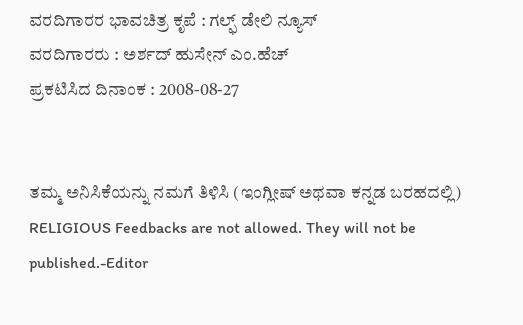ವರದಿಗಾರರ ಭಾವಚಿತ್ರ ಕೃಪೆ : ಗಲ್ಫ್ ಡೇಲಿ ನ್ಯೂಸ್
ವರದಿಗಾರರು : ಅರ್ಶದ್ ಹುಸೇನ್ ಎಂ.ಹೆಚ್
ಪ್ರಕಟಿಸಿದ ದಿನಾಂಕ : 2008-08-27


ತಮ್ಮ ಅನಿಸಿಕೆಯನ್ನು ನಮಗೆ ತಿಳಿಸಿ (ಇಂಗ್ಲೀಷ್ ಅಥವಾ ಕನ್ನಡ ಬರಹದಲ್ಲಿ)
RELIGIOUS Feedbacks are not allowed. They will not be published.-Editor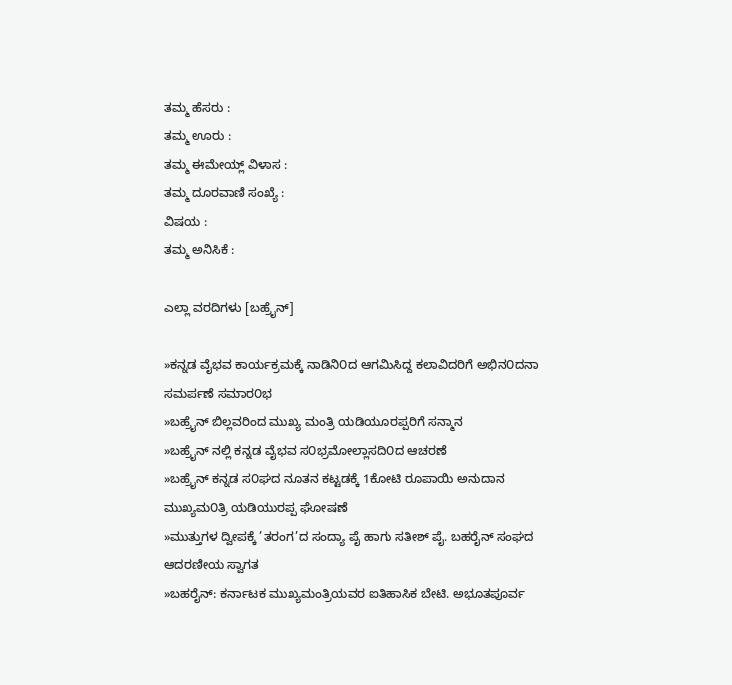ತಮ್ಮ ಹೆಸರು :
ತಮ್ಮ ಊರು :
ತಮ್ಮ ಈಮೇಯ್ಲ್ ವಿಳಾಸ :
ತಮ್ಮ ದೂರವಾಣಿ ಸಂಖ್ಯೆ :
ವಿಷಯ :
ತಮ್ಮ ಅನಿಸಿಕೆ :

ಎಲ್ಲಾ ವರದಿಗಳು [ಬಹ್ರೈನ್]

»ಕನ್ನಡ ವೈಭವ ಕಾರ್ಯಕ್ರಮಕ್ಕೆ ನಾಡಿನಿ೦ದ ಆಗಮಿಸಿದ್ದ ಕಲಾವಿದರಿಗೆ ಅಭಿನ೦ದನಾ ಸಮರ್ಪಣೆ ಸಮಾರ೦ಭ
»ಬಹ್ರೈನ್ ಬಿಲ್ಲವರಿಂದ ಮುಖ್ಯ ಮಂತ್ರಿ ಯಡಿಯೂರಪ್ಪರಿಗೆ ಸನ್ಮಾನ
»ಬಹ್ರೈನ್ ನಲ್ಲಿ ಕನ್ನಡ ವೈಭವ ಸ೦ಭ್ರಮೋಲ್ಲಾಸದಿ೦ದ ಆಚರಣೆ
»ಬಹ್ರೈನ್ ಕನ್ನಡ ಸ೦ಘದ ನೂತನ ಕಟ್ಟಡಕ್ಕೆ 1ಕೋಟಿ ರೂಪಾಯಿ ಅನುದಾನ ಮುಖ್ಯಮ೦ತ್ರಿ ಯಡಿಯುರಪ್ಪ ಘೋಷಣೆ
»ಮುತ್ತುಗಳ ದ್ವೀಪಕ್ಕೆ ’ತರಂಗ’ದ ಸಂದ್ಯಾ ಪೈ ಹಾಗು ಸತೀಶ್ ಪೈ. ಬಹರೈನ್ ಸಂಘದ ಆದರಣೀಯ ಸ್ವಾಗತ
»ಬಹರೈನ್: ಕರ್ನಾಟಕ ಮುಖ್ಯಮಂತ್ರಿಯವರ ಐತಿಹಾಸಿಕ ಬೇಟಿ. ಅಭೂತಪೂರ್ವ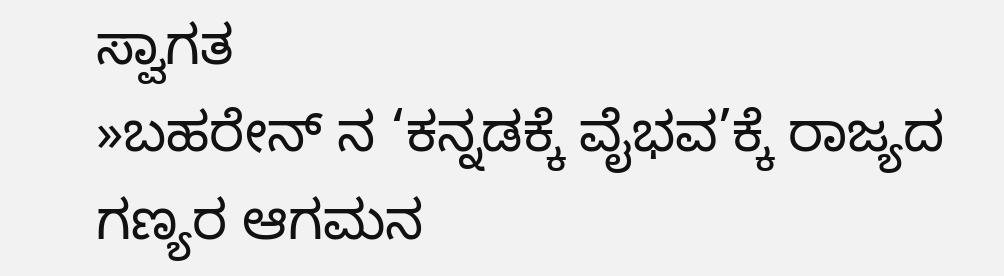ಸ್ವಾಗತ
»ಬಹರೇನ್ ನ ‘ಕನ್ನಡಕ್ಕೆ ವೈಭವ’ಕ್ಕೆ ರಾಜ್ಯದ ಗಣ್ಯರ ಆಗಮನ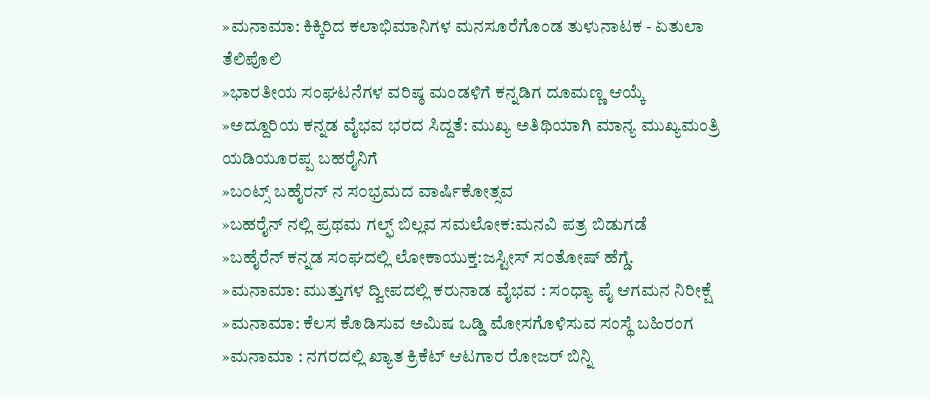»ಮನಾಮಾ: ಕಿಕ್ಕಿರಿದ ಕಲಾಭಿಮಾನಿಗಳ ಮನಸೂರೆಗೊಂಡ ತುಳುನಾಟಕ - ಏತುಲಾ ತೆಲಿಪೊಲಿ
»ಭಾರತೀಯ ಸಂಘಟನೆಗಳ ವರಿಷ್ಠ ಮಂಡಳಿಗೆ ಕನ್ನಡಿಗ ದೂಮಣ್ಣ ಆಯ್ಕೆ
»ಅದ್ದೂರಿಯ ಕನ್ನಡ ವೈಭವ ಭರದ ಸಿದ್ದತೆ: ಮುಖ್ಯ ಅತಿಥಿಯಾಗಿ ಮಾನ್ಯ ಮುಖ್ಯಮಂತ್ರಿ ಯಡಿಯೂರಪ್ಪ ಬಹರೈನಿಗೆ
»ಬ೦ಟ್ಸ್ ಬಹೈರನ್ ನ ಸ೦ಭ್ರಮದ ವಾರ್ಷಿಕೋತ್ಸವ
»ಬಹರೈನ್ ನಲ್ಲಿ ಪ್ರಥಮ ಗಲ್ಫ್ ಬಿಲ್ಲವ ಸಮಲೋಕ:ಮನವಿ ಪತ್ರ ಬಿಡುಗಡೆ
»ಬಹೈರೆನ್ ಕನ್ನಡ ಸ೦ಘದಲ್ಲಿ ಲೋಕಾಯುಕ್ತ:ಜಸ್ಟೀಸ್ ಸ೦ತೋಷ್ ಹೆಗ್ಡೆ.
»ಮನಾಮಾ: ಮುತ್ತುಗಳ ದ್ವೀಪದಲ್ಲಿ ಕರುನಾಡ ವೈಭವ : ಸಂಧ್ಯಾ ಪೈ ಆಗಮನ ನಿರೀಕ್ಷೆ
»ಮನಾಮಾ: ಕೆಲಸ ಕೊಡಿಸುವ ಅಮಿಷ ಒಡ್ಡಿ ಮೋಸಗೊಳಿಸುವ ಸಂಸ್ಥೆ ಬಹಿರಂಗ
»ಮನಾಮಾ : ನಗರದಲ್ಲಿ ಖ್ಯಾತ ಕ್ರಿಕೆಟ್ ಆಟಗಾರ ರೋಜರ್ ಬಿನ್ನಿ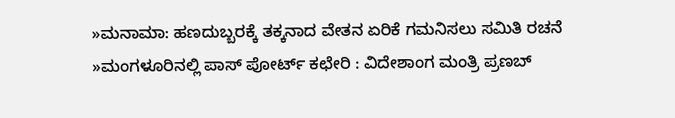»ಮನಾಮಾ: ಹಣದುಬ್ಬರಕ್ಕೆ ತಕ್ಕನಾದ ವೇತನ ಏರಿಕೆ ಗಮನಿಸಲು ಸಮಿತಿ ರಚನೆ
»ಮಂಗಳೂರಿನಲ್ಲಿ ಪಾಸ್ ಪೋರ್ಟ್ ಕಛೇರಿ : ವಿದೇಶಾಂಗ ಮಂತ್ರಿ ಪ್ರಣಬ್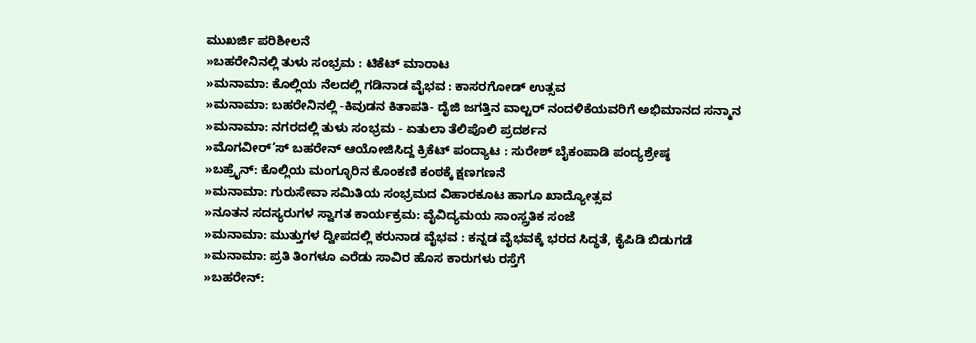ಮುಖರ್ಜಿ ಪರಿಶೀಲನೆ
»ಬಹರೇನಿನಲ್ಲಿ ತುಳು ಸಂಭ್ರಮ : ಟಿಕೆಟ್ ಮಾರಾಟ
»ಮನಾಮಾ: ಕೊಲ್ಲಿಯ ನೆಲದಲ್ಲಿ ಗಡಿನಾಡ ವೈಭವ : ಕಾಸರಗೋಡ್ ಉತ್ಸವ
»ಮನಾಮಾ: ಬಹರೇನಿನಲ್ಲಿ -ಕಿವುಡನ ಕಿತಾಪತಿ- ದೈಜಿ ಜಗತ್ತಿನ ವಾಲ್ಟರ್ ನಂದಳಿಕೆಯವರಿಗೆ ಅಭಿಮಾನದ ಸನ್ಮಾನ
»ಮನಾಮಾ: ನಗರದಲ್ಲಿ ತುಳು ಸಂಭ್ರಮ - ಏತುಲಾ ತೆಲಿಪೊಲಿ ಪ್ರದರ್ಶನ
»ಮೊಗವೀರ್’ಸ್ ಬಹರೇನ್ ಆಯೋಜಿಸಿದ್ದ ಕ್ರಿಕೆಟ್ ಪಂದ್ಯಾಟ : ಸುರೇಶ್ ಬೈಕಂಪಾಡಿ ಪಂದ್ಯಶ್ರೇಷ್ಠ
»ಬಹ್ರೈನ್: ಕೊಲ್ಲಿಯ ಮಂಗ್ಳೂರಿನ ಕೊಂಕಣಿ ಕಂಠಕ್ಕೆ ಕ್ಷಣಗಣನೆ
»ಮನಾಮಾ: ಗುರುಸೇವಾ ಸಮಿತಿಯ ಸಂಭ್ರಮದ ವಿಹಾರಕೂಟ ಹಾಗೂ ಖಾದ್ಯೋತ್ಸವ
»ನೂತನ ಸದಸ್ಯರುಗಳ ಸ್ವಾಗತ ಕಾರ್ಯಕ್ರಮ: ವೈವಿದ್ಯಮಯ ಸಾಂಸ್ಲ್ರತಿಕ ಸಂಜೆ
»ಮನಾಮಾ: ಮುತ್ತುಗಳ ದ್ವೀಪದಲ್ಲಿ ಕರುನಾಡ ವೈಭವ : ಕನ್ನಡ ವೈಭವಕ್ಕೆ ಭರದ ಸಿದ್ಧತೆ, ಕೈಪಿಡಿ ಬಿಡುಗಡೆ
»ಮನಾಮಾ: ಪ್ರತಿ ತಿಂಗಳೂ ಎರೆಡು ಸಾವಿರ ಹೊಸ ಕಾರುಗಳು ರಸ್ತೆಗೆ
»ಬಹರೇನ್: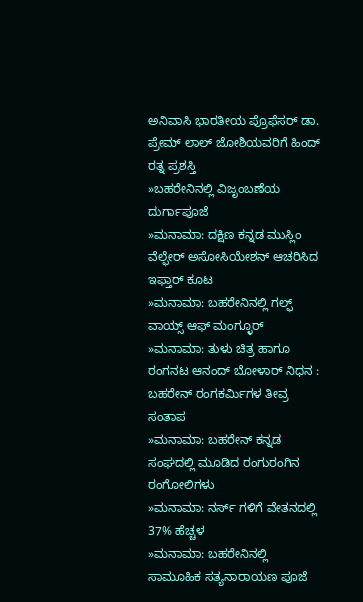ಅನಿವಾಸಿ ಭಾರತೀಯ ಪ್ರೊಫೆಸರ್ ಡಾ. ಪ್ರೇಮ್ ಲಾಲ್ ಜೋಶಿಯವರಿಗೆ ಹಿಂದ್ ರತ್ನ ಪ್ರಶಸ್ತಿ
»ಬಹರೇನಿನಲ್ಲಿ ವಿಜೃಂಬಣೆಯ ದುರ್ಗಾಪೂಜೆ
»ಮನಾಮಾ: ದಕ್ಷಿಣ ಕನ್ನಡ ಮುಸ್ಲಿಂ ವೆಲ್ಫೇರ್ ಅಸೋಸಿಯೇಶನ್ ಆಚರಿಸಿದ ಇಫ್ತಾರ್ ಕೂಟ
»ಮನಾಮಾ: ಬಹರೇನಿನಲ್ಲಿ ಗಲ್ಫ್ ವಾಯ್ಸ್ ಆಫ್ ಮಂಗ್ಳೂರ್
»ಮನಾಮಾ: ತುಳು ಚಿತ್ರ ಹಾಗೂ ರಂಗನಟ ಆನಂದ್ ಬೋಳಾರ್ ನಿಧನ : ಬಹರೇನ್ ರಂಗಕರ್ಮಿಗಳ ತೀವ್ರ ಸಂತಾಪ
»ಮನಾಮಾ: ಬಹರೇನ್ ಕನ್ನಡ ಸಂಘದಲ್ಲಿ ಮೂಡಿದ ರಂಗುರಂಗಿನ ರಂಗೋಲಿಗಳು
»ಮನಾಮಾ: ನರ್ಸ್ ಗಳಿಗೆ ವೇತನದಲ್ಲಿ 37% ಹೆಚ್ಚಳ
»ಮನಾಮಾ: ಬಹರೇನಿನಲ್ಲಿ ಸಾಮೂಹಿಕ ಸತ್ಯನಾರಾಯಣ ಪೂಜೆ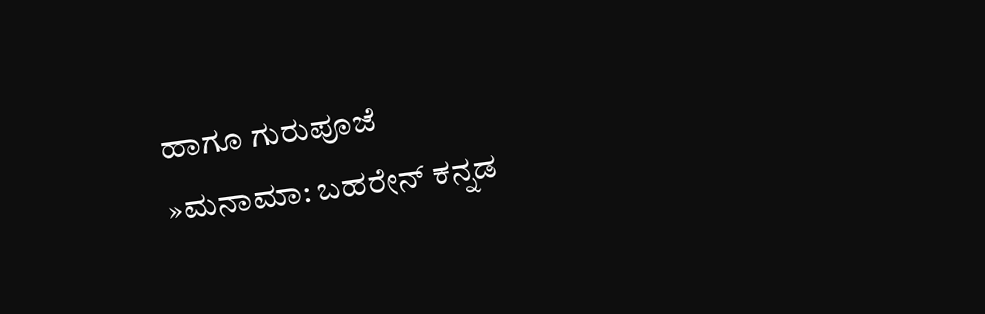ಹಾಗೂ ಗುರುಪೂಜೆ
»ಮನಾಮಾ: ಬಹರೇನ್ ಕನ್ನಡ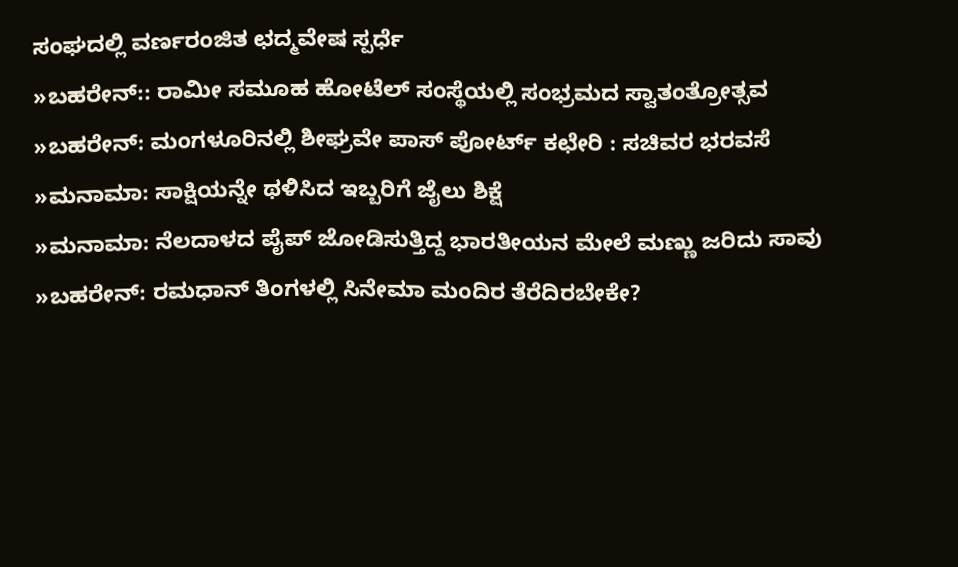ಸಂಘದಲ್ಲಿ ವರ್ಣರಂಜಿತ ಛದ್ಮವೇಷ ಸ್ಪರ್ಧೆ
»ಬಹರೇನ್:: ರಾಮೀ ಸಮೂಹ ಹೋಟೆಲ್ ಸಂಸ್ಥೆಯಲ್ಲಿ ಸಂಭ್ರಮದ ಸ್ವಾತಂತ್ರೋತ್ಸವ
»ಬಹರೇನ್: ಮಂಗಳೂರಿನಲ್ಲಿ ಶೀಘ್ರವೇ ಪಾಸ್ ಪೋರ್ಟ್ ಕಛೇರಿ : ಸಚಿವರ ಭರವಸೆ
»ಮನಾಮಾ: ಸಾಕ್ಷಿಯನ್ನೇ ಥಳಿಸಿದ ಇಬ್ಬರಿಗೆ ಜೈಲು ಶಿಕ್ಷೆ
»ಮನಾಮಾ: ನೆಲದಾಳದ ಪೈಪ್ ಜೋಡಿಸುತ್ತಿದ್ದ ಭಾರತೀಯನ ಮೇಲೆ ಮಣ್ಣು ಜರಿದು ಸಾವು
»ಬಹರೇನ್: ರಮಧಾನ್ ತಿಂಗಳಲ್ಲಿ ಸಿನೇಮಾ ಮಂದಿರ ತೆರೆದಿರಬೇಕೇ?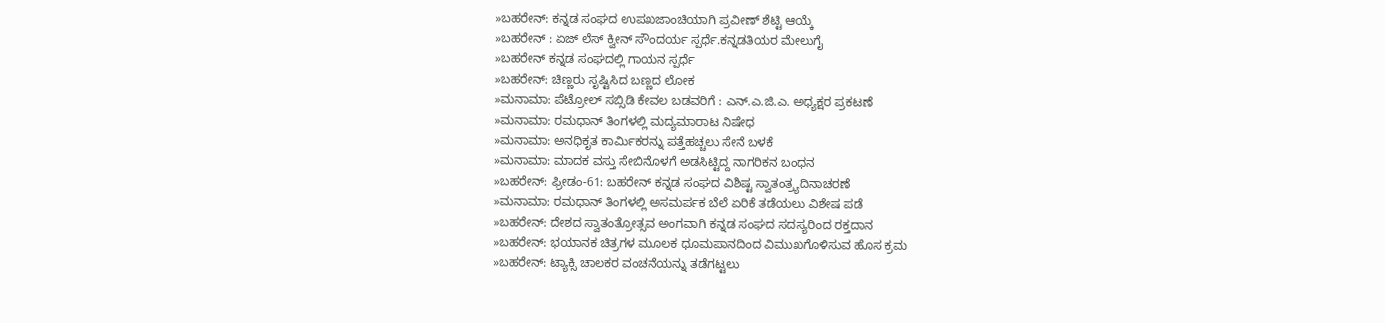»ಬಹರೇನ್: ಕನ್ನಡ ಸಂಘದ ಉಪಖಜಾಂಚಿಯಾಗಿ ಪ್ರವೀಣ್ ಶೆಟ್ಟಿ ಆಯ್ಕೆ
»ಬಹರೇನ್ : ಏಜ್ ಲೆಸ್ ಕ್ವೀನ್ ಸೌಂದರ್ಯ ಸ್ಪರ್ಧೆ.ಕನ್ನಡತಿಯರ ಮೇಲುಗೈ
»ಬಹರೇನ್ ಕನ್ನಡ ಸಂಘದಲ್ಲಿ ಗಾಯನ ಸ್ಪರ್ಧೆ
»ಬಹರೇನ್: ಚಿಣ್ಣರು ಸೃಷ್ಟಿಸಿದ ಬಣ್ಣದ ಲೋಕ
»ಮನಾಮಾ: ಪೆಟ್ರೋಲ್ ಸಬ್ಸಿಡಿ ಕೇವಲ ಬಡವರಿಗೆ : ಎನ್.ಎ.ಜಿ.ಎ. ಅಧ್ಯಕ್ಷರ ಪ್ರಕಟಣೆ
»ಮನಾಮಾ: ರಮಧಾನ್ ತಿಂಗಳಲ್ಲಿ ಮದ್ಯಮಾರಾಟ ನಿಷೇಧ
»ಮನಾಮಾ: ಅನಧಿಕೃತ ಕಾರ್ಮಿಕರನ್ನು ಪತ್ತೆಹಚ್ಚಲು ಸೇನೆ ಬಳಕೆ
»ಮನಾಮಾ: ಮಾದಕ ವಸ್ತು ಸೇಬಿನೊಳಗೆ ಅಡಸಿಟ್ಟಿದ್ದ ನಾಗರಿಕನ ಬಂಧನ
»ಬಹರೇನ್: ಫ್ರೀಡಂ-61: ಬಹರೇನ್ ಕನ್ನಡ ಸಂಘದ ವಿಶಿಷ್ಟ ಸ್ವಾತಂತ್ರ್ಯದಿನಾಚರಣೆ
»ಮನಾಮಾ: ರಮಧಾನ್ ತಿಂಗಳಲ್ಲಿ ಅಸಮರ್ಪಕ ಬೆಲೆ ಏರಿಕೆ ತಡೆಯಲು ವಿಶೇಷ ಪಡೆ
»ಬಹರೇನ್: ದೇಶದ ಸ್ವಾತಂತ್ರೋತ್ಸವ ಅಂಗವಾಗಿ ಕನ್ನಡ ಸಂಘದ ಸದಸ್ಯರಿಂದ ರಕ್ತದಾನ
»ಬಹರೇನ್: ಭಯಾನಕ ಚಿತ್ರಗಳ ಮೂಲಕ ಧೂಮಪಾನದಿಂದ ವಿಮುಖಗೊಳಿಸುವ ಹೊಸ ಕ್ರಮ
»ಬಹರೇನ್: ಟ್ಯಾಕ್ಸಿ ಚಾಲಕರ ವಂಚನೆಯನ್ನು ತಡೆಗಟ್ಟಲು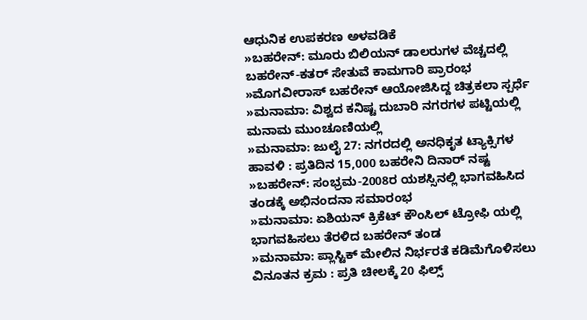ಆಧುನಿಕ ಉಪಕರಣ ಅಳವಡಿಕೆ
»ಬಹರೇನ್: ಮೂರು ಬಿಲಿಯನ್ ಡಾಲರುಗಳ ವೆಚ್ಚದಲ್ಲಿ ಬಹರೇನ್-ಕತರ್ ಸೇತುವೆ ಕಾಮಗಾರಿ ಪ್ರಾರಂಭ
»ಮೊಗವೀರಾಸ್ ಬಹರೇನ್ ಆಯೋಜಿಸಿದ್ದ ಚಿತ್ರಕಲಾ ಸ್ಪರ್ಧೆ
»ಮನಾಮಾ: ವಿಶ್ವದ ಕನಿಷ್ಟ ದುಬಾರಿ ನಗರಗಳ ಪಟ್ಟಿಯಲ್ಲಿ ಮನಾಮ ಮುಂಚೂಣಿಯಲ್ಲಿ
»ಮನಾಮಾ: ಜುಲೈ 27: ನಗರದಲ್ಲಿ ಅನಧಿಕೃತ ಟ್ಯಾಕ್ಸಿಗಳ ಹಾವಳಿ : ಪ್ರತಿದಿನ 15,000 ಬಹರೇನಿ ದಿನಾರ್ ನಷ್ಟ
»ಬಹರೇನ್: ಸಂಭ್ರಮ-2008ರ ಯಶಸ್ಸಿನಲ್ಲಿ ಭಾಗವಹಿಸಿದ ತಂಡಕ್ಕೆ ಅಭಿನಂದನಾ ಸಮಾರಂಭ
»ಮನಾಮಾ: ಏಶಿಯನ್ ಕ್ರಿಕೆಟ್ ಕೌಂಸಿಲ್ ಟ್ರೋಫಿ ಯಲ್ಲಿ ಭಾಗವಹಿಸಲು ತೆರಳಿದ ಬಹರೇನ್ ತಂಡ
»ಮನಾಮಾ: ಪ್ಲಾಸ್ಟಿಕ್ ಮೇಲಿನ ನಿರ್ಭರತೆ ಕಡಿಮೆಗೊಳಿಸಲು ವಿನೂತನ ಕ್ರಮ : ಪ್ರತಿ ಚೀಲಕ್ಕೆ 20 ಫಿಲ್ಸ್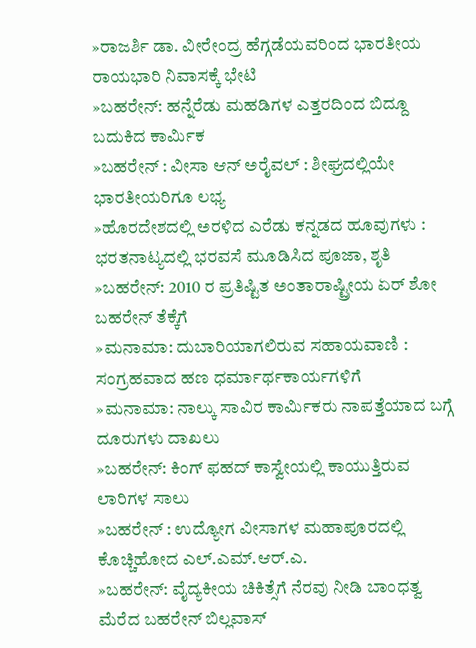»ರಾಜರ್ಶಿ ಡಾ. ವೀರೇಂದ್ರ ಹೆಗ್ಗಡೆಯವರಿಂದ ಭಾರತೀಯ ರಾಯಭಾರಿ ನಿವಾಸಕ್ಕೆ ಭೇಟಿ
»ಬಹರೇನ್: ಹನ್ನೆರೆಡು ಮಹಡಿಗಳ ಎತ್ತರದಿಂದ ಬಿದ್ದೂ ಬದುಕಿದ ಕಾರ್ಮಿಕ
»ಬಹರೇನ್ : ವೀಸಾ ಆನ್ ಅರೈವಲ್ : ಶೀಘ್ರದಲ್ಲಿಯೇ ಭಾರತೀಯರಿಗೂ ಲಭ್ಯ
»ಹೊರದೇಶದಲ್ಲಿ ಅರಳಿದ ಎರೆಡು ಕನ್ನಡದ ಹೂವುಗಳು : ಭರತನಾಟ್ಯದಲ್ಲಿ ಭರವಸೆ ಮೂಡಿಸಿದ ಪೂಜಾ, ಶೃತಿ
»ಬಹರೇನ್: 2010 ರ ಪ್ರತಿಷ್ಟಿತ ಅಂತಾರಾಷ್ಟ್ರೀಯ ಏರ್ ಶೋ ಬಹರೇನ್ ತೆಕ್ಕೆಗೆ
»ಮನಾಮಾ: ದುಬಾರಿಯಾಗಲಿರುವ ಸಹಾಯವಾಣಿ : ಸಂಗ್ರಹವಾದ ಹಣ ಧರ್ಮಾರ್ಥಕಾರ್ಯಗಳಿಗೆ
»ಮನಾಮಾ: ನಾಲ್ಕು ಸಾವಿರ ಕಾರ್ಮಿಕರು ನಾಪತ್ತೆಯಾದ ಬಗ್ಗೆ ದೂರುಗಳು ದಾಖಲು
»ಬಹರೇನ್: ಕಿಂಗ್ ಫಹದ್ ಕಾಸ್ವೇಯಲ್ಲಿ ಕಾಯುತ್ತಿರುವ ಲಾರಿಗಳ ಸಾಲು
»ಬಹರೇನ್ : ಉದ್ಯೋಗ ವೀಸಾಗಳ ಮಹಾಪೂರದಲ್ಲಿ ಕೊಚ್ಚಿಹೋದ ಎಲ್.ಎಮ್.ಆರ್.ಎ.
»ಬಹರೇನ್: ವೈದ್ಯಕೀಯ ಚಿಕಿತ್ಸೆಗೆ ನೆರವು ನೀಡಿ ಬಾಂಧತ್ವ ಮೆರೆದ ಬಹರೇನ್ ಬಿಲ್ಲವಾಸ್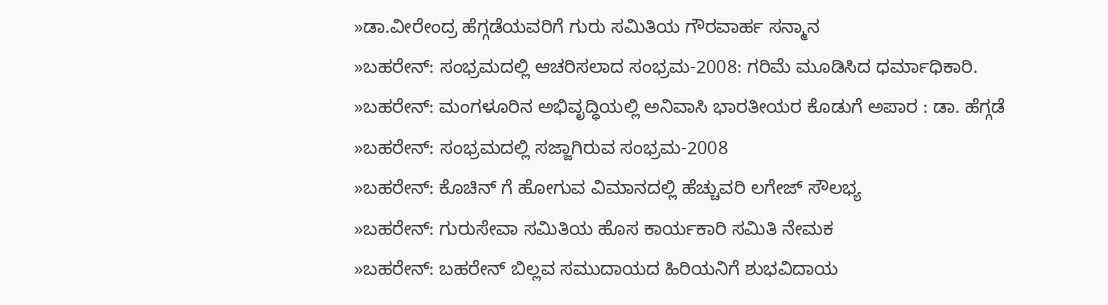»ಡಾ.ವೀರೇಂದ್ರ ಹೆಗ್ಗಡೆಯವರಿಗೆ ಗುರು ಸಮಿತಿಯ ಗೌರವಾರ್ಹ ಸನ್ಮಾನ
»ಬಹರೇನ್: ಸಂಭ್ರಮದಲ್ಲಿ ಆಚರಿಸಲಾದ ಸಂಭ್ರಮ-2008: ಗರಿಮೆ ಮೂಡಿಸಿದ ಧರ್ಮಾಧಿಕಾರಿ.
»ಬಹರೇನ್: ಮಂಗಳೂರಿನ ಅಭಿವೃದ್ಧಿಯಲ್ಲಿ ಅನಿವಾಸಿ ಭಾರತೀಯರ ಕೊಡುಗೆ ಅಪಾರ : ಡಾ. ಹೆಗ್ಗಡೆ
»ಬಹರೇನ್: ಸಂಭ್ರಮದಲ್ಲಿ ಸಜ್ಜಾಗಿರುವ ಸಂಭ್ರಮ-2008
»ಬಹರೇನ್: ಕೊಚಿನ್ ಗೆ ಹೋಗುವ ವಿಮಾನದಲ್ಲಿ ಹೆಚ್ಚುವರಿ ಲಗೇಜ್ ಸೌಲಭ್ಯ
»ಬಹರೇನ್: ಗುರುಸೇವಾ ಸಮಿತಿಯ ಹೊಸ ಕಾರ್ಯಕಾರಿ ಸಮಿತಿ ನೇಮಕ
»ಬಹರೇನ್: ಬಹರೇನ್ ಬಿಲ್ಲವ ಸಮುದಾಯದ ಹಿರಿಯನಿಗೆ ಶುಭವಿದಾಯ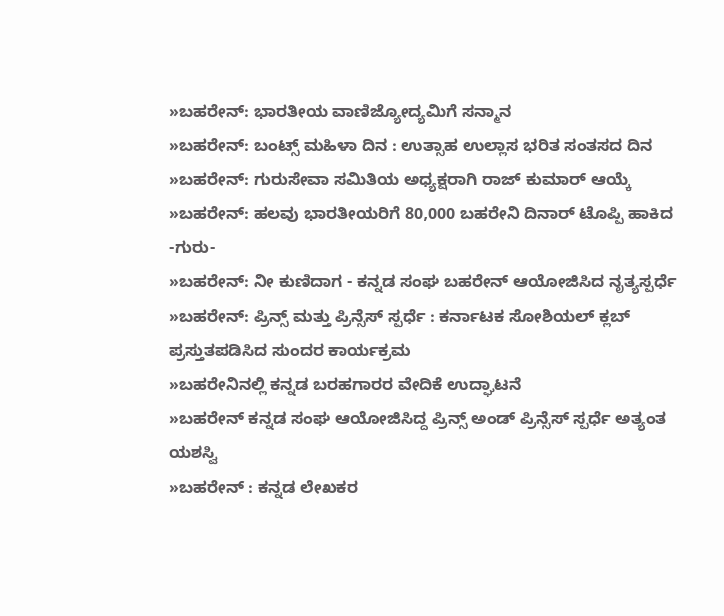»ಬಹರೇನ್: ಭಾರತೀಯ ವಾಣಿಜ್ಯೋದ್ಯಮಿಗೆ ಸನ್ಮಾನ
»ಬಹರೇನ್: ಬಂಟ್ಸ್ ಮಹಿಳಾ ದಿನ : ಉತ್ಸಾಹ ಉಲ್ಲಾಸ ಭರಿತ ಸಂತಸದ ದಿನ
»ಬಹರೇನ್: ಗುರುಸೇವಾ ಸಮಿತಿಯ ಅಧ್ಯಕ್ಷರಾಗಿ ರಾಜ್ ಕುಮಾರ್ ಆಯ್ಕೆ
»ಬಹರೇನ್: ಹಲವು ಭಾರತೀಯರಿಗೆ 80,000 ಬಹರೇನಿ ದಿನಾರ್ ಟೊಪ್ಪಿ ಹಾಕಿದ -ಗುರು-
»ಬಹರೇನ್: ನೀ ಕುಣಿದಾಗ - ಕನ್ನಡ ಸಂಘ ಬಹರೇನ್ ಆಯೋಜಿಸಿದ ನೃತ್ಯಸ್ಪರ್ಧೆ
»ಬಹರೇನ್: ಪ್ರಿನ್ಸ್ ಮತ್ತು ಪ್ರಿನ್ಸೆಸ್ ಸ್ಪರ್ಧೆ : ಕರ್ನಾಟಕ ಸೋಶಿಯಲ್ ಕ್ಲಬ್ ಪ್ರಸ್ತುತಪಡಿಸಿದ ಸುಂದರ ಕಾರ್ಯಕ್ರಮ
»ಬಹರೇನಿನಲ್ಲಿ ಕನ್ನಡ ಬರಹಗಾರರ ವೇದಿಕೆ ಉದ್ಘಾಟನೆ
»ಬಹರೇನ್ ಕನ್ನಡ ಸಂಘ ಆಯೋಜಿಸಿದ್ದ ಪ್ರಿನ್ಸ್ ಅಂಡ್ ಪ್ರಿನ್ಸೆಸ್ ಸ್ಪರ್ಧೆ ಅತ್ಯಂತ ಯಶಸ್ವಿ
»ಬಹರೇನ್ : ಕನ್ನಡ ಲೇಖಕರ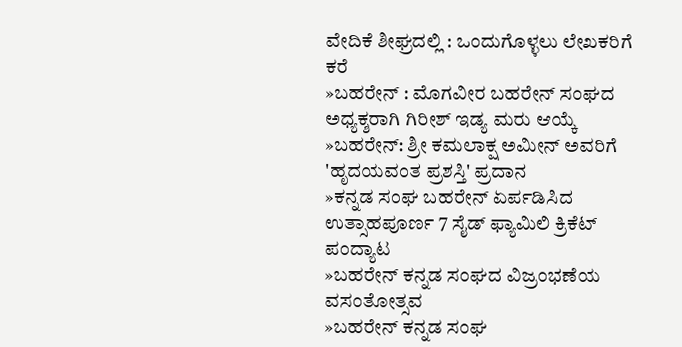ವೇದಿಕೆ ಶೀಘ್ರದಲ್ಲಿ : ಒಂದುಗೊಳ್ಳಲು ಲೇಖಕರಿಗೆ ಕರೆ
»ಬಹರೇನ್ : ಮೊಗವೀರ ಬಹರೇನ್ ಸಂಘದ ಅಧ್ಯಕ್ಶರಾಗಿ ಗಿರೀಶ್ ಇಡ್ಯ ಮರು ಆಯ್ಕೆ
»ಬಹರೇನ್: ಶ್ರೀ ಕಮಲಾಕ್ಷ ಅಮೀನ್ ಅವರಿಗೆ 'ಹೃದಯವಂತ ಪ್ರಶಸ್ತಿ' ಪ್ರದಾನ
»ಕನ್ನಡ ಸಂಘ ಬಹರೇನ್ ಏರ್ಪಡಿಸಿದ ಉತ್ಸಾಹಪೂರ್ಣ 7 ಸೈಡ್ ಫ್ಯಾಮಿಲಿ ಕ್ರಿಕೆಟ್ ಪಂದ್ಯಾಟ
»ಬಹರೇನ್ ಕನ್ನಡ ಸಂಘದ ವಿಜ್ರಂಭಣೆಯ ವಸಂತೋತ್ಸವ
»ಬಹರೇನ್ ಕನ್ನಡ ಸಂಘ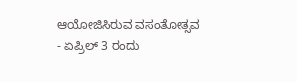ಆಯೋಜಿಸಿರುವ ವಸಂತೋತ್ಸವ - ಏಪ್ರಿಲ್ 3 ರಂದು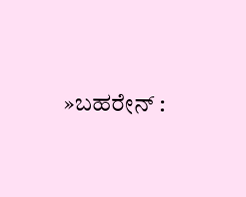»ಬಹರೇನ್ :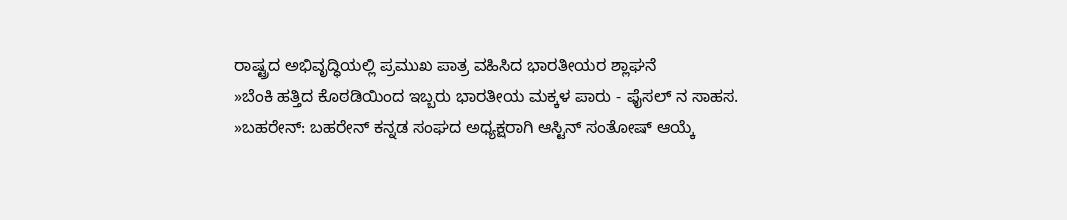ರಾಷ್ಟ್ರದ ಅಭಿವೃದ್ಧಿಯಲ್ಲಿ ಪ್ರಮುಖ ಪಾತ್ರ ವಹಿಸಿದ ಭಾರತೀಯರ ಶ್ಲಾಘನೆ
»ಬೆಂಕಿ ಹತ್ತಿದ ಕೊಠಡಿಯಿಂದ ಇಬ್ಬರು ಭಾರತೀಯ ಮಕ್ಕಳ ಪಾರು - ಫೈಸಲ್ ನ ಸಾಹಸ.
»ಬಹರೇನ್: ಬಹರೇನ್ ಕನ್ನಡ ಸಂಘದ ಅಧ್ಯಕ್ಷರಾಗಿ ಆಸ್ಟಿನ್ ಸಂತೋಷ್ ಆಯ್ಕೆ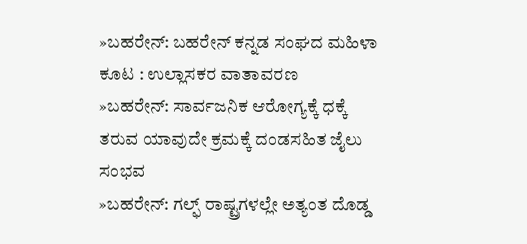»ಬಹರೇನ್: ಬಹರೇನ್ ಕನ್ನಡ ಸಂಘದ ಮಹಿಳಾ ಕೂಟ : ಉಲ್ಲಾಸಕರ ವಾತಾವರಣ
»ಬಹರೇನ್: ಸಾರ್ವಜನಿಕ ಆರೋಗ್ಯಕ್ಕೆ ಧಕ್ಕೆ ತರುವ ಯಾವುದೇ ಕ್ರಮಕ್ಕೆ ದಂಡಸಹಿತ ಜೈಲು ಸಂಭವ
»ಬಹರೇನ್: ಗಲ್ಫ್ ರಾಷ್ಟ್ರಗಳಲ್ಲೇ ಅತ್ಯಂತ ದೊಡ್ಡ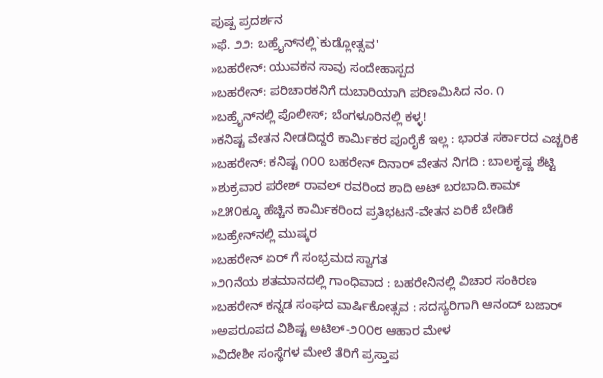ಪುಷ್ಪ ಪ್ರದರ್ಶನ
»ಫೆ. ೨೨: ಬಹ್ರೈನ್‌ನಲ್ಲಿ`ಕುಡ್ಲೋತ್ಸವ'
»ಬಹರೇನ್: ಯುವಕನ ಸಾವು ಸಂದೇಹಾಸ್ಪದ
»ಬಹರೇನ್: ಪರಿಚಾರಕನಿಗೆ ದುಬಾರಿಯಾಗಿ ಪರಿಣಮಿಸಿದ ನಂ. ೧
»ಬಹ್ರೈನ್‌ನಲ್ಲಿ ಪೊಲೀಸ್; ಬೆಂಗಳೂರಿನಲ್ಲಿ ಕಳ್ಳ!
»ಕನಿಷ್ಟ ವೇತನ ನೀಡದಿದ್ದರೆ ಕಾರ್ಮಿಕರ ಪೂರೈಕೆ ಇಲ್ಲ : ಭಾರತ ಸರ್ಕಾರದ ಎಚ್ಚರಿಕೆ
»ಬಹರೇನ್: ಕನಿಷ್ಟ ೧೦೦ ಬಹರೇನ್ ದಿನಾರ್ ವೇತನ ನಿಗದಿ : ಬಾಲಕೃಷ್ಣ ಶೆಟ್ಟಿ
»ಶುಕ್ರವಾರ ಪರೇಶ್ ರಾವಲ್ ರವರಿಂದ ಶಾದಿ ಅಟ್ ಬರಬಾದಿ.ಕಾಮ್
»೭೫೦ಕ್ಕೂ ಹೆಚ್ಚಿನ ಕಾರ್ಮಿಕರಿಂದ ಪ್ರತಿಭಟನೆ-ವೇತನ ಏರಿಕೆ ಬೇಡಿಕೆ
»ಬಹ್ರೇನ್‌ನಲ್ಲಿ ಮುಷ್ಕರ
»ಬಹರೇನ್ ಏರ್ ಗೆ ಸಂಭ್ರಮದ ಸ್ವಾಗತ
»೨೧ನೆಯ ಶತಮಾನದಲ್ಲಿ ಗಾಂಧಿವಾದ : ಬಹರೇನಿನಲ್ಲಿ ವಿಚಾರ ಸಂಕಿರಣ
»ಬಹರೇನ್ ಕನ್ನಡ ಸಂಘದ ವಾರ್ಷಿಕೋತ್ಸವ : ಸದಸ್ಯರಿಗಾಗಿ ಆನಂದ್ ಬಜಾರ್
»ಅಪರೂಪದ ವಿಶಿಷ್ಟ ಅಟಿಲ್-೨೦೦೮ ಆಹಾರ ಮೇಳ
»ವಿದೇಶೀ ಸಂಸ್ಥೆಗಳ ಮೇಲೆ ತೆರಿಗೆ ಪ್ರಸ್ತಾಪ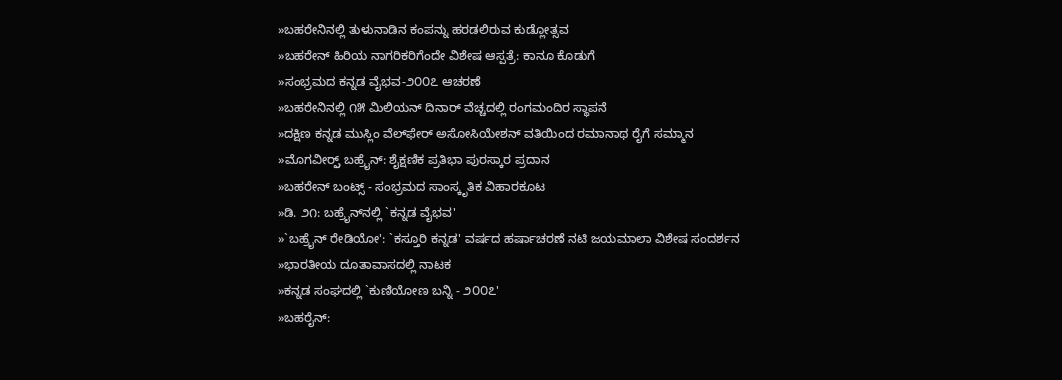»ಬಹರೇನಿನಲ್ಲಿ ತುಳುನಾಡಿನ ಕಂಪನ್ನು ಹರಡಲಿರುವ ಕುಡ್ಲೋತ್ಸವ
»ಬಹರೇನ್ ಹಿರಿಯ ನಾಗರಿಕರಿಗೆಂದೇ ವಿಶೇಷ ಆಸ್ಪತ್ರೆ: ಕಾನೂ ಕೊಡುಗೆ
»ಸಂಭ್ರಮದ ಕನ್ನಡ ವೈಭವ-೨೦೦೭ ಆಚರಣೆ
»ಬಹರೇನಿನಲ್ಲಿ ೧೫ ಮಿಲಿಯನ್ ದಿನಾರ್ ವೆಚ್ಚದಲ್ಲಿ ರಂಗಮಂದಿರ ಸ್ಥಾಪನೆ
»ದಕ್ಷಿಣ ಕನ್ನಡ ಮುಸ್ಲಿಂ ವೆಲ್‌ಫೇರ್ ಅಸೋಸಿಯೇಶನ್ ವತಿಯಿಂದ ರಮಾನಾಥ ರೈಗೆ ಸಮ್ಮಾನ
»ಮೊಗವೀರ್ರ್ಸ್ ಬಹ್ರೈನ್: ಶೈಕ್ಷಣಿಕ ಪ್ರತಿಭಾ ಪುರಸ್ಕಾರ ಪ್ರದಾನ
»ಬಹರೇನ್ ಬಂಟ್ಸ್ - ಸಂಭ್ರಮದ ಸಾಂಸ್ಕೃತಿಕ ವಿಹಾರಕೂಟ
»ಡಿ. ೨೧: ಬಹ್ರೈನ್‌ನಲ್ಲಿ `ಕನ್ನಡ ವೈಭವ'
»`ಬಹ್ರೈನ್ ರೇಡಿಯೋ': `ಕಸ್ತೂರಿ ಕನ್ನಡ' ವರ್ಷದ ಹರ್ಷಾಚರಣೆ ನಟಿ ಜಯಮಾಲಾ ವಿಶೇಷ ಸಂದರ್ಶನ
»ಭಾರತೀಯ ದೂತಾವಾಸದಲ್ಲಿ ನಾಟಕ
»ಕನ್ನಡ ಸಂಘದಲ್ಲಿ `ಕುಣಿಯೋಣ ಬನ್ನಿ - ೨೦೦೭'
»ಬಹರೈನ್: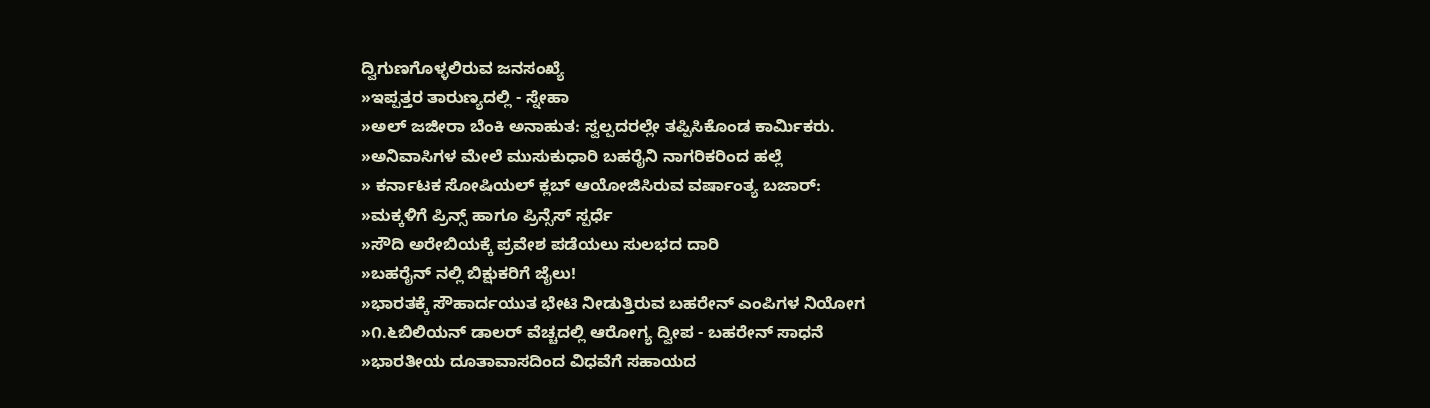ದ್ವಿಗುಣಗೊಳ್ಳಲಿರುವ ಜನಸಂಖ್ಯೆ
»ಇಪ್ಪತ್ತರ ತಾರುಣ್ಯದಲ್ಲಿ - ಸ್ನೇಹಾ
»ಅಲ್ ಜಜೀರಾ ಬೆಂಕಿ ಅನಾಹುತ: ಸ್ವಲ್ಪದರಲ್ಲೇ ತಪ್ಪಿಸಿಕೊಂಡ ಕಾರ್ಮಿಕರು.
»ಅನಿವಾಸಿಗಳ ಮೇಲೆ ಮುಸುಕುಧಾರಿ ಬಹರೈನಿ ನಾಗರಿಕರಿಂದ ಹಲ್ಲೆ
» ಕರ್ನಾಟಕ ಸೋಷಿಯಲ್ ಕ್ಲಬ್ ಆಯೋಜಿಸಿರುವ ವರ್ಷಾಂತ್ಯ ಬಜಾರ್:
»ಮಕ್ಕಳಿಗೆ ಪ್ರಿನ್ಸ್ ಹಾಗೂ ಪ್ರಿನ್ಸೆಸ್ ಸ್ಪರ್ಧೆ
»ಸೌದಿ ಅರೇಬಿಯಕ್ಕೆ ಪ್ರವೇಶ ಪಡೆಯಲು ಸುಲಭದ ದಾರಿ
»ಬಹರೈನ್ ನಲ್ಲಿ ಬಿಕ್ಷುಕರಿಗೆ ಜೈಲು!
»ಭಾರತಕ್ಕೆ ಸೌಹಾರ್ದಯುತ ಭೇಟಿ ನೀಡುತ್ತಿರುವ ಬಹರೇನ್ ಎಂಪಿಗಳ ನಿಯೋಗ
»೧.೬ಬಿಲಿಯನ್ ಡಾಲರ್ ವೆಚ್ಚದಲ್ಲಿ ಆರೋಗ್ಯ ದ್ವೀಪ - ಬಹರೇನ್ ಸಾಧನೆ
»ಭಾರತೀಯ ದೂತಾವಾಸದಿಂದ ವಿಧವೆಗೆ ಸಹಾಯದ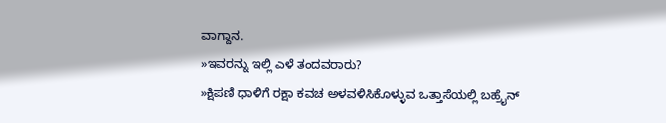ವಾಗ್ದಾನ.
»ಇವರನ್ನು ಇಲ್ಲಿ ಎಳೆ ತಂದವರಾರು?
»ಕ್ಷಿಪಣಿ ಧಾಳಿಗೆ ರಕ್ಷಾ ಕವಚ ಅಳವಳಿಸಿಕೊಳ್ಳುವ ಒತ್ತಾಸೆಯಲ್ಲಿ ಬಹ್ರೈನ್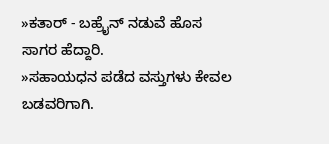»ಕತಾರ್ - ಬಹ್ರೈನ್ ನಡುವೆ ಹೊಸ ಸಾಗರ ಹೆದ್ದಾರಿ.
»ಸಹಾಯಧನ ಪಡೆದ ವಸ್ತುಗಳು ಕೇವಲ ಬಡವರಿಗಾಗಿ.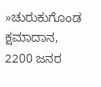»ಚುರುಕುಗೊಂಡ ಕ್ಷಮಾದಾನ, 2200 ಜನರ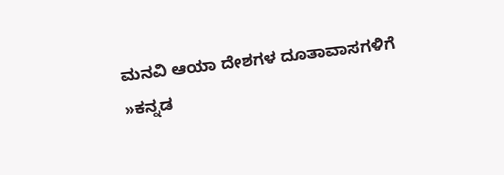ಮನವಿ ಆಯಾ ದೇಶಗಳ ದೂತಾವಾಸಗಳಿಗೆ
»ಕನ್ನಡ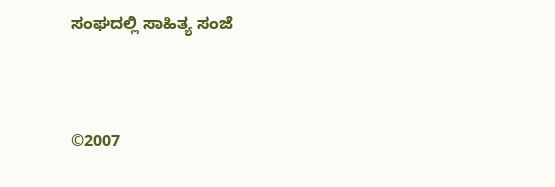ಸಂಘದಲ್ಲಿ ಸಾಹಿತ್ಯ ಸಂಜೆ



©2007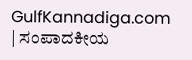GulfKannadiga.com | ಸಂಪಾದಕೀಯ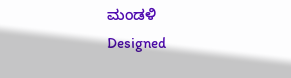ಮಂಡಳಿ
Designed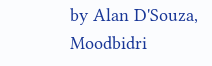by Alan D'Souza, Moodbidri